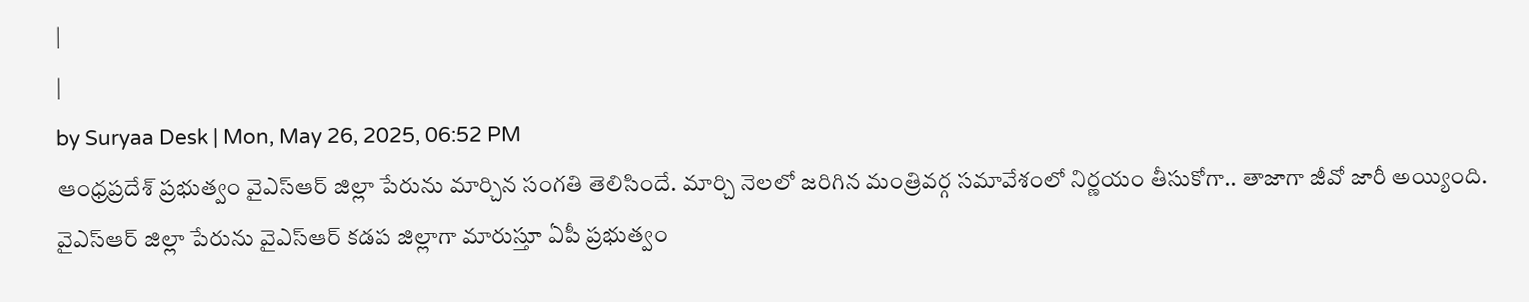|
|
by Suryaa Desk | Mon, May 26, 2025, 06:52 PM
ఆంధ్రప్రదేశ్ ప్రభుత్వం వైఎస్ఆర్ జిల్లా పేరును మార్చిన సంగతి తెలిసిందే. మార్చి నెలలో జరిగిన మంత్రివర్గ సమావేశంలో నిర్ణయం తీసుకోగా.. తాజాగా జీవో జారీ అయ్యింది. వైఎస్ఆర్ జిల్లా పేరును వైఎస్ఆర్ కడప జిల్లాగా మారుస్తూ ఏపీ ప్రభుత్వం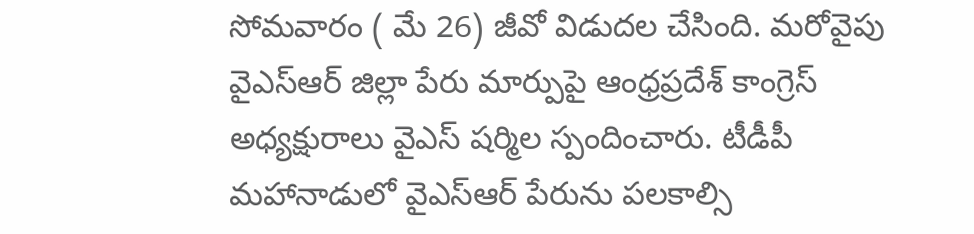సోమవారం ( మే 26) జీవో విడుదల చేసింది. మరోవైపు వైఎస్ఆర్ జిల్లా పేరు మార్పుపై ఆంధ్రప్రదేశ్ కాంగ్రెస్ అధ్యక్షురాలు వైఎస్ షర్మిల స్పందించారు. టీడీపీ మహానాడులో వైఎస్ఆర్ పేరును పలకాల్సి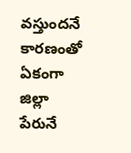వస్తుందనే కారణంతో ఏకంగా జిల్లా పేరునే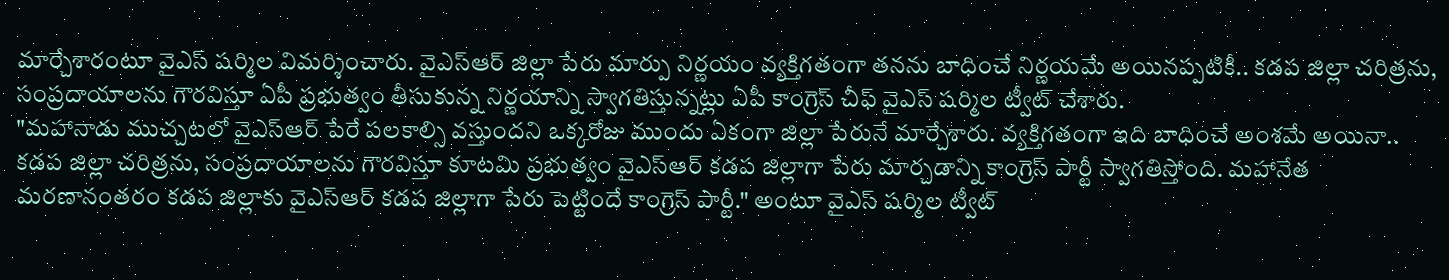మార్చేశారంటూ వైఎస్ షర్మిల విమర్శించారు. వైఎస్ఆర్ జిల్లా పేరు మార్పు నిర్ణయం వ్యక్తిగతంగా తనను బాధించే నిర్ణయమే అయినప్పటికీ.. కడప జిల్లా చరిత్రను, సంప్రదాయాలను గౌరవిస్తూ ఏపీ ప్రభుత్వం తీసుకున్న నిర్ణయాన్ని స్వాగతిస్తున్నట్లు ఏపీ కాంగ్రెస్ చీఫ్ వైఎస్ షర్మిల ట్వీట్ చేశారు.
"మహానాడు ముచ్చటలో వైఎస్ఆర్ పేరే పలకాల్సి వస్తుందని ఒక్కరోజు ముందు ఏకంగా జిల్లా పేరునే మార్చేశారు. వ్యక్తిగతంగా ఇది బాధించే అంశమే అయినా.. కడప జిల్లా చరిత్రను, సంప్రదాయాలను గౌరవిస్తూ కూటమి ప్రభుత్వం వైఎస్ఆర్ కడప జిల్లాగా పేరు మార్చడాన్ని కాంగ్రెస్ పార్టీ స్వాగతిస్తోంది. మహానేత మరణానంతరం కడప జిల్లాకు వైఎస్ఆర్ కడప జిల్లాగా పేరు పెట్టిందే కాంగ్రెస్ పార్టీ." అంటూ వైఎస్ షర్మిల ట్వీట్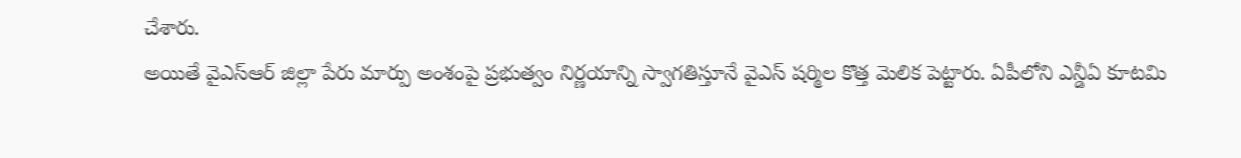చేశారు.
అయితే వైఎస్ఆర్ జిల్లా పేరు మార్పు అంశంపై ప్రభుత్వం నిర్ణయాన్ని స్వాగతిస్తూనే వైఎస్ షర్మిల కొత్త మెలిక పెట్టారు. ఏపీలోని ఎన్డీఏ కూటమి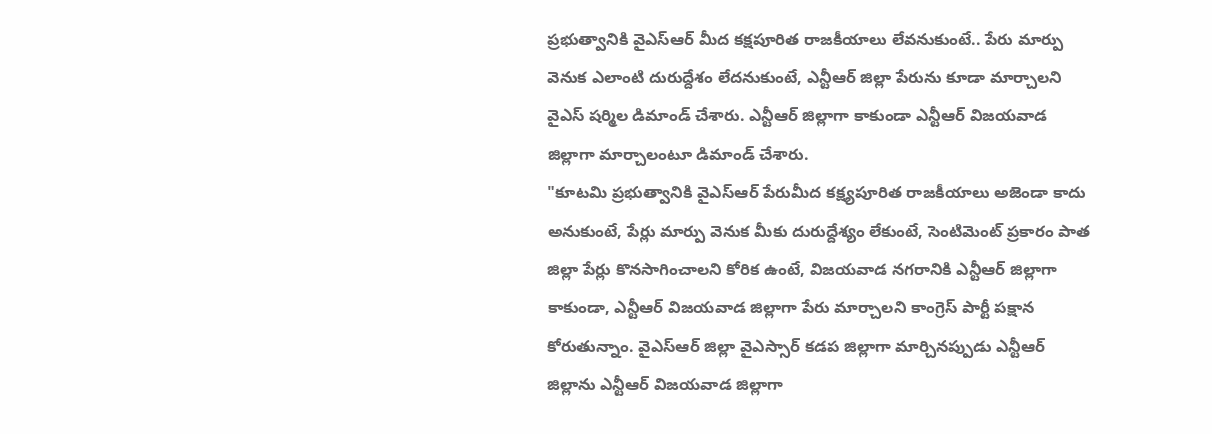ప్రభుత్వానికి వైఎస్ఆర్ మీద కక్షపూరిత రాజకీయాలు లేవనుకుంటే.. పేరు మార్పు వెనుక ఎలాంటి దురుద్దేశం లేదనుకుంటే, ఎన్టీఆర్ జిల్లా పేరును కూడా మార్చాలని వైఎస్ షర్మిల డిమాండ్ చేశారు. ఎన్టీఆర్ జిల్లాగా కాకుండా ఎన్టీఆర్ విజయవాడ జిల్లాగా మార్చాలంటూ డిమాండ్ చేశారు.
"కూటమి ప్రభుత్వానికి వైఎస్ఆర్ పేరుమీద కక్ష్యపూరిత రాజకీయాలు అజెండా కాదు అనుకుంటే, పేర్లు మార్పు వెనుక మీకు దురుద్దేశ్యం లేకుంటే, సెంటిమెంట్ ప్రకారం పాత జిల్లా పేర్లు కొనసాగించాలని కోరిక ఉంటే, విజయవాడ నగరానికి ఎన్టీఆర్ జిల్లాగా కాకుండా, ఎన్టీఆర్ విజయవాడ జిల్లాగా పేరు మార్చాలని కాంగ్రెస్ పార్టీ పక్షాన కోరుతున్నాం. వైఎస్ఆర్ జిల్లా వైఎస్సార్ కడప జిల్లాగా మార్చినప్పుడు ఎన్టీఆర్ జిల్లాను ఎన్టీఆర్ విజయవాడ జిల్లాగా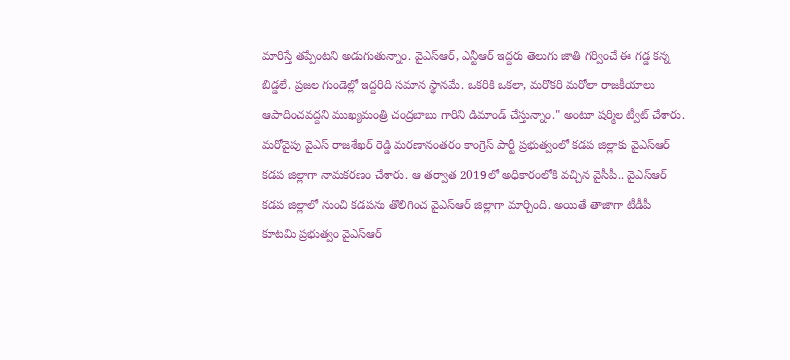మారిస్తే తప్పేంటని అడుగుతున్నాం. వైఎస్ఆర్, ఎన్టీఆర్ ఇద్దరు తెలుగు జాతి గర్వించే ఈ గడ్డ కన్న బిడ్డలే. ప్రజల గుండెల్లో ఇద్దరిది సమాన స్థానమే. ఒకరికి ఒకలా, మరొకరి మరోలా రాజకీయాలు ఆపాదించవద్దని ముఖ్యమంత్రి చంద్రబాబు గారిని డిమాండ్ చేస్తున్నాం." అంటూ షర్మిల ట్వీట్ చేశారు.
మరోవైపు వైఎస్ రాజశేఖర్ రెడ్డి మరణానంతరం కాంగ్రెస్ పార్టీ ప్రభుత్వంలో కడప జిల్లాకు వైఎస్ఆర్ కడప జిల్లాగా నామకరణం చేశారు. ఆ తర్వాత 2019లో అధికారంలోకి వచ్చిన వైసీపీ.. వైఎస్ఆర్ కడప జిల్లాలో నుంచి కడపను తొలిగించ వైఎస్ఆర్ జిల్లాగా మార్చింది. అయితే తాజాగా టీడీపీ కూటమి ప్రభుత్వం వైఎస్ఆర్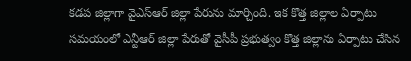కడప జిల్లాగా వైఎస్ఆర్ జిల్లా పేరును మార్చింది. ఇక కొత్త జిల్లాల ఏర్పాటు సమయంలో ఎన్టీఆర్ జిల్లా పేరుతో వైసీపీ ప్రభుత్వం కొత్త జిల్లాను ఏర్పాటు చేసిన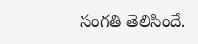సంగతి తెలిసిందే.